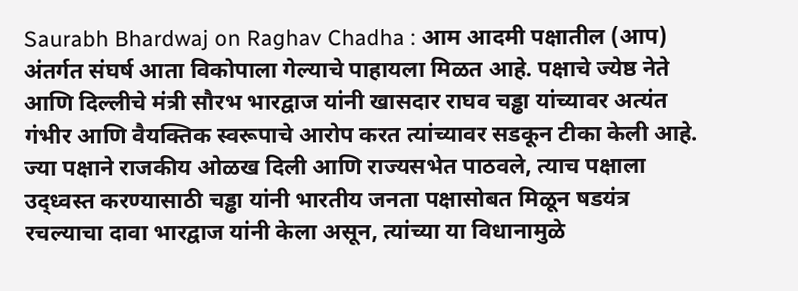Saurabh Bhardwaj on Raghav Chadha : आम आदमी पक्षातील (आप) अंतर्गत संघर्ष आता विकोपाला गेल्याचे पाहायला मिळत आहे. पक्षाचे ज्येष्ठ नेते आणि दिल्लीचे मंत्री सौरभ भारद्वाज यांनी खासदार राघव चड्ढा यांच्यावर अत्यंत गंभीर आणि वैयक्तिक स्वरूपाचे आरोप करत त्यांच्यावर सडकून टीका केली आहे. ज्या पक्षाने राजकीय ओळख दिली आणि राज्यसभेत पाठवले, त्याच पक्षाला उद्ध्वस्त करण्यासाठी चड्ढा यांनी भारतीय जनता पक्षासोबत मिळून षडयंत्र रचल्याचा दावा भारद्वाज यांनी केला असून, त्यांच्या या विधानामुळे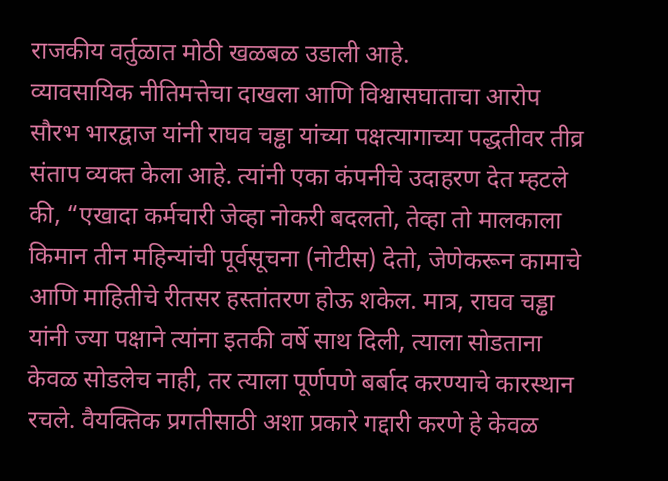राजकीय वर्तुळात मोठी खळबळ उडाली आहे.
व्यावसायिक नीतिमत्तेचा दाखला आणि विश्वासघाताचा आरोप
सौरभ भारद्वाज यांनी राघव चड्ढा यांच्या पक्षत्यागाच्या पद्धतीवर तीव्र संताप व्यक्त केला आहे. त्यांनी एका कंपनीचे उदाहरण देत म्हटले की, “एखादा कर्मचारी जेव्हा नोकरी बदलतो, तेव्हा तो मालकाला किमान तीन महिन्यांची पूर्वसूचना (नोटीस) देतो, जेणेकरून कामाचे आणि माहितीचे रीतसर हस्तांतरण होऊ शकेल. मात्र, राघव चड्ढा यांनी ज्या पक्षाने त्यांना इतकी वर्षे साथ दिली, त्याला सोडताना केवळ सोडलेच नाही, तर त्याला पूर्णपणे बर्बाद करण्याचे कारस्थान रचले. वैयक्तिक प्रगतीसाठी अशा प्रकारे गद्दारी करणे हे केवळ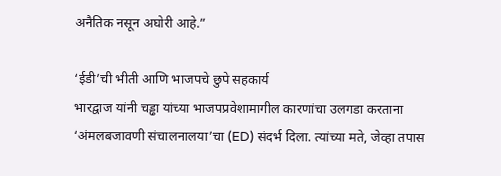अनैतिक नसून अघोरी आहे.”

‘ईडी’ची भीती आणि भाजपचे छुपे सहकार्य
भारद्वाज यांनी चड्ढा यांच्या भाजपप्रवेशामागील कारणांचा उलगडा करताना ‘अंमलबजावणी संचालनालया’चा (ED) संदर्भ दिला. त्यांच्या मते, जेव्हा तपास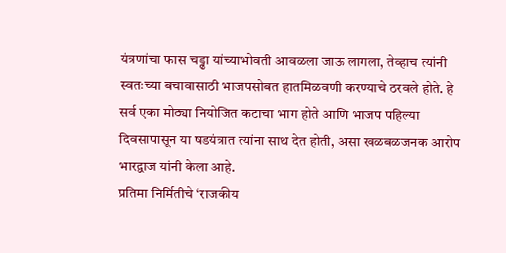यंत्रणांचा फास चड्ढा यांच्याभोवती आवळला जाऊ लागला, तेव्हाच त्यांनी स्वतःच्या बचावासाठी भाजपसोबत हातमिळवणी करण्याचे ठरवले होते. हे सर्व एका मोठ्या नियोजित कटाचा भाग होते आणि भाजप पहिल्या दिवसापासून या षडयंत्रात त्यांना साथ देत होती, असा खळबळजनक आरोप भारद्वाज यांनी केला आहे.
प्रतिमा निर्मितीचे ‘राजकीय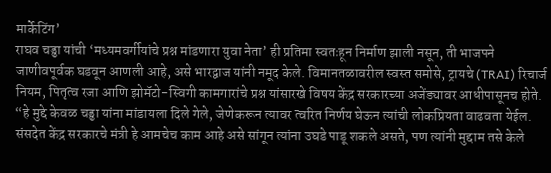मार्केटिंग’
राघव चड्ढा यांची ‘मध्यमवर्गीयांचे प्रश्न मांडणारा युवा नेता’ ही प्रतिमा स्वतःहून निर्माण झाली नसून, ती भाजपने जाणीवपूर्वक घडवून आणली आहे, असे भारद्वाज यांनी नमूद केले. विमानतळावरील स्वस्त समोसे, ट्रायचे (TRAI) रिचार्ज नियम, पितृत्व रजा आणि झोमॅटो-स्विगी कामगारांचे प्रश्न यांसारखे विषय केंद्र सरकारच्या अजेंड्यावर आधीपासूनच होते. “हे मुद्दे केवळ चड्ढा यांना मांडायला दिले गेले, जेणेकरून त्यावर त्वरित निर्णय घेऊन त्यांची लोकप्रियता वाढवता येईल. संसदेत केंद्र सरकारचे मंत्री हे आमचेच काम आहे असे सांगून त्यांना उघडे पाडू शकले असते, पण त्यांनी मुद्दाम तसे केले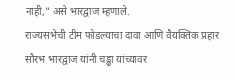नाही,” असे भारद्वाज म्हणाले.
राज्यसभेची टीम फोडल्याचा दावा आणि वैयक्तिक प्रहार
सौरभ भारद्वाज यांनी चड्ढा यांच्यावर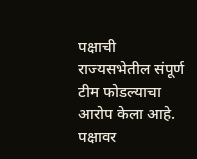पक्षाची राज्यसभेतील संपूर्ण टीम फोडल्याचा आरोप केला आहे. पक्षावर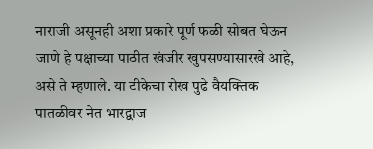नाराजी असूनही अशा प्रकारे पूर्ण फळी सोबत घेऊन जाणे हे पक्षाच्या पाठीत खंजीर खुपसण्यासारखे आहे, असे ते म्हणाले. या टीकेचा रोख पुढे वैयक्तिक पातळीवर नेत भारद्वाज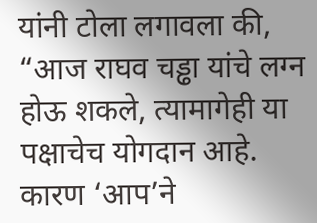यांनी टोला लगावला की, “आज राघव चड्ढा यांचे लग्न होऊ शकले, त्यामागेही या पक्षाचेच योगदान आहे. कारण ‘आप’ने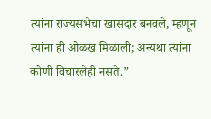त्यांना राज्यसभेचा खासदार बनवले, म्हणून त्यांना ही ओळख मिळाली; अन्यथा त्यांना कोणी विचारलेही नसते.”